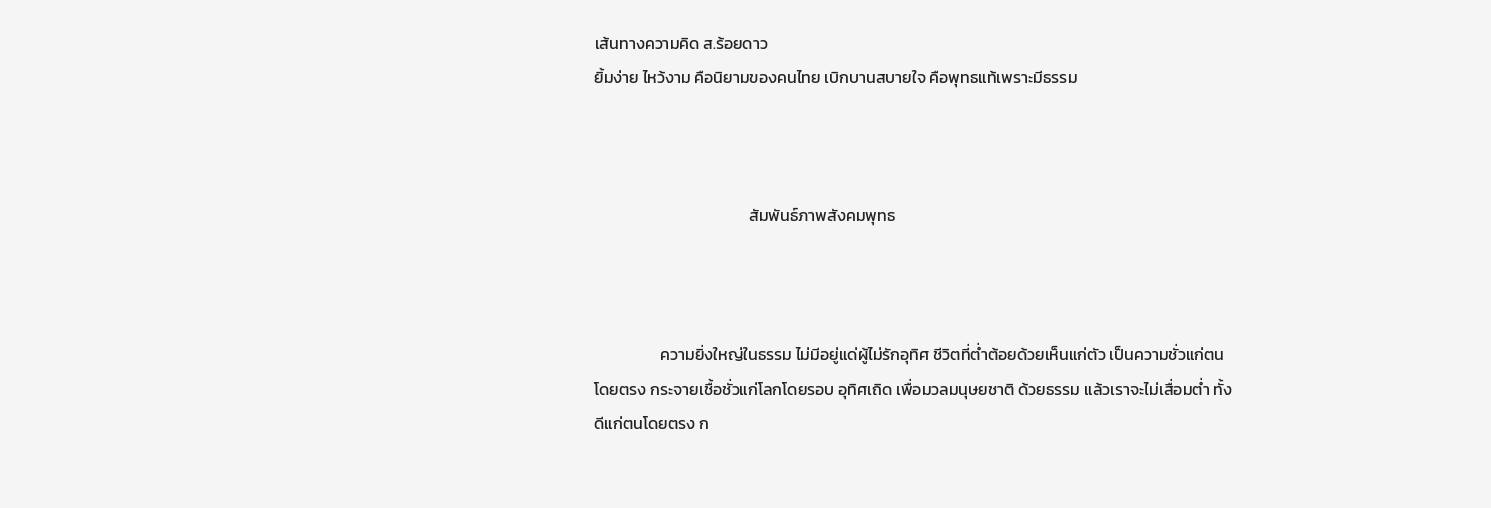เส้นทางความคิด ส.ร้อยดาว
ยิ้มง่าย ไหว้งาม คือนิยามของคนไทย เบิกบานสบายใจ คือพุทธแท้เพราะมีธรรม



                                          สัมพันธ์ภาพสังคมพุทธ



                  ความยิ่งใหญ่ในธรรม ไม่มีอยู่แด่ผู้ไม่รักอุทิศ ชีวิตที่ต่ำต้อยด้วยเห็นแก่ตัว เป็นความชั่วแก่ตนโดยตรง กระจายเชื้อชั่วแก่โลกโดยรอบ อุทิศเถิด เพื่อมวลมนุษยชาติ ด้วยธรรม แล้วเราจะไม่เสื่อมต่ำ ทั้งดีแก่ตนโดยตรง ก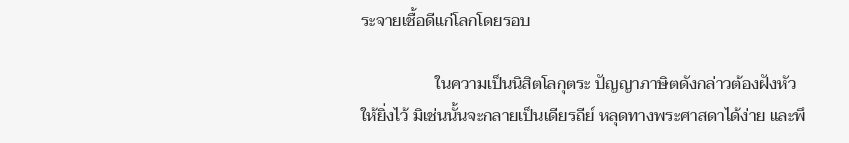ระจายเชื้อดีแก่โลกโดยรอบ

                  ในความเป็นนิสิตโลกุตระ ปัญญาภาษิตดังกล่าวต้องฝังหัวให้ยิ่งไว้ มิเช่นนั้นจะกลายเป็นเดียรถีย์ หลุดทางพระศาสดาได้ง่าย และพึ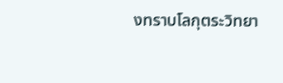งทราบโลกุตระวิทยา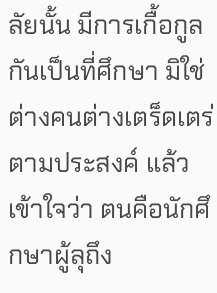ลัยนั้น มีการเกื้อกูลกันเป็นที่ศึกษา มิใช่ต่างคนต่างเตร็ดเตร่ตามประสงค์ แล้วเข้าใจว่า ตนคือนักศึกษาผู้ลุถึง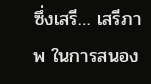ซึ่งเสรี… เสรีภาพ ในการสนอง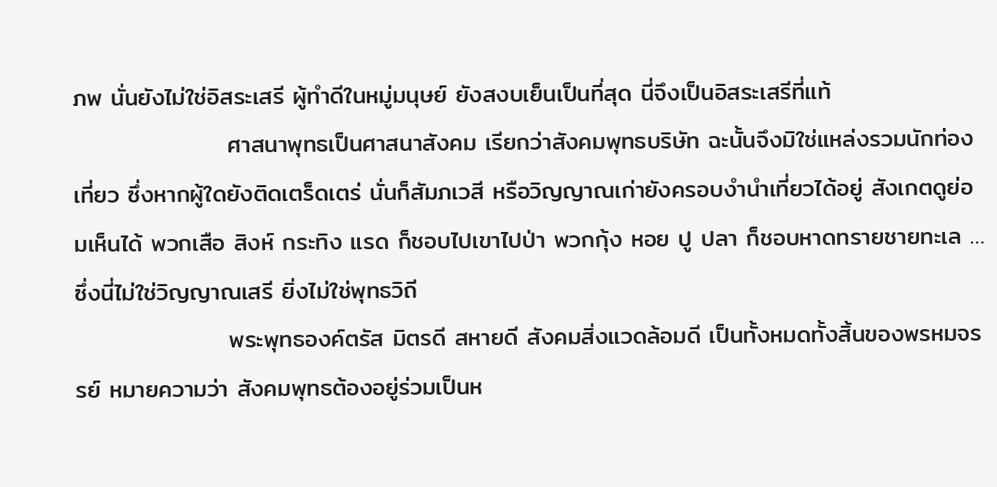ภพ นั่นยังไม่ใช่อิสระเสรี ผู้ทำดีในหมู่มนุษย์ ยังสงบเย็นเป็นที่สุด นี่จึงเป็นอิสระเสรีที่แท้
                  ศาสนาพุทธเป็นศาสนาสังคม เรียกว่าสังคมพุทธบริษัท ฉะนั้นจึงมิใช่แหล่งรวมนักท่องเที่ยว ซึ่งหากผู้ใดยังติดเตร็ดเตร่ นั่นก็สัมภเวสี หรือวิญญาณเก่ายังครอบงำนำเที่ยวได้อยู่ สังเกตดูย่อมเห็นได้ พวกเสือ สิงห์ กระทิง แรด ก็ชอบไปเขาไปป่า พวกกุ้ง หอย ปู ปลา ก็ชอบหาดทรายชายทะเล … ซึ่งนี่ไม่ใช่วิญญาณเสรี ยิ่งไม่ใช่พุทธวิถี
                  พระพุทธองค์ตรัส มิตรดี สหายดี สังคมสิ่งแวดล้อมดี เป็นทั้งหมดทั้งสิ้นของพรหมจรรย์ หมายความว่า สังคมพุทธต้องอยู่ร่วมเป็นห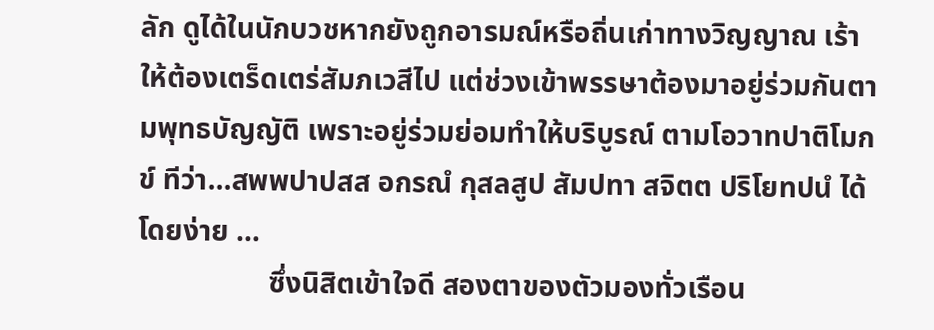ลัก ดูได้ในนักบวชหากยังถูกอารมณ์หรือถิ่นเก่าทางวิญญาณ เร้าให้ต้องเตร็ดเตร่สัมภเวสีไป แต่ช่วงเข้าพรรษาต้องมาอยู่ร่วมกันตามพุทธบัญญัติ เพราะอยู่ร่วมย่อมทำให้บริบูรณ์ ตามโอวาทปาติโมกข์ ทีว่า…สพพปาปสส อกรณํ กุสลสูป สัมปทา สจิตต ปริโยทปนํ ได้โดยง่าย …
                  ซึ่งนิสิตเข้าใจดี สองตาของตัวมองทั่วเรือน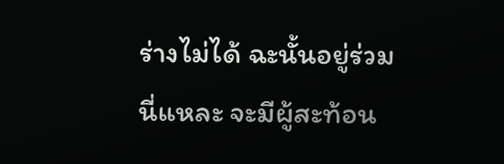ร่างไม่ได้ ฉะนั้นอยู่ร่วมนี่แหละ จะมีผู้สะท้อน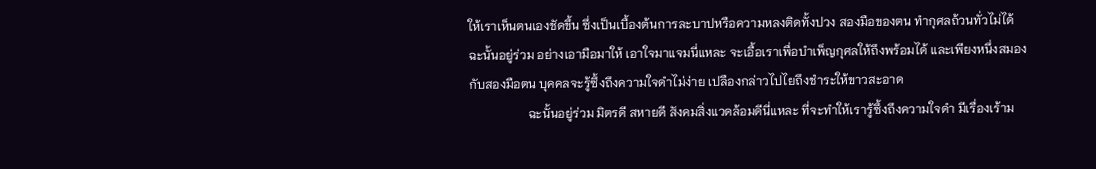ให้เราเห็นตนเองชัดขึ้น ซึ่งเป็นเบื้องต้นการละบาปหรือความหลงติดทั้งปวง สองมือของตน ทำกุศลถ้วนทั่วไม่ได้ ฉะนั้นอยู่ร่วม อย่างเอามือมาให้ เอาใจมาแจมนี่แหละ จะเอื้อเราเพื่อบำเพ็ญกุศลให้ถึงพร้อมได้ และเพียงหนึ่งสมอง กับสองมือตน บุคคลจะรู้ซึ้งถึงความใจดำไม่ง่าย เปลืองกล่าวไปไยถึงชำระให้ขาวสะอาด
                   ฉะนั้นอยู่ร่วม มิตรดี สหายดี สังคมสิ่งแวดล้อมดีนี่แหละ ที่จะทำให้เรารู้ซึ้งถึงความใจดำ มีเรื่องเร้าม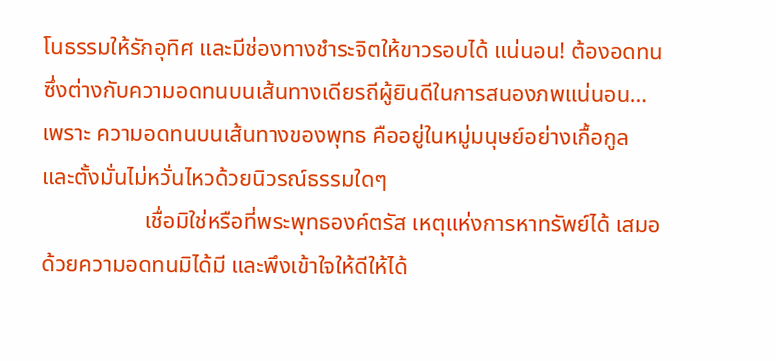โนธรรมให้รักอุทิศ และมีช่องทางชำระจิตให้ขาวรอบได้ แน่นอน! ต้องอดทน ซึ่งต่างกับความอดทนบนเส้นทางเดียรถีผู้ยินดีในการสนองภพแน่นอน…เพราะ ความอดทนบนเส้นทางของพุทธ คืออยู่ในหมู่มนุษย์อย่างเกื้อกูล และตั้งมั่นไม่หวั่นไหวด้วยนิวรณ์ธรรมใดๆ
                  เชื่อมิใช่หรือที่พระพุทธองค์ตรัส เหตุแห่งการหาทรัพย์ได้ เสมอด้วยความอดทนมิได้มี และพึงเข้าใจให้ดีให้ได้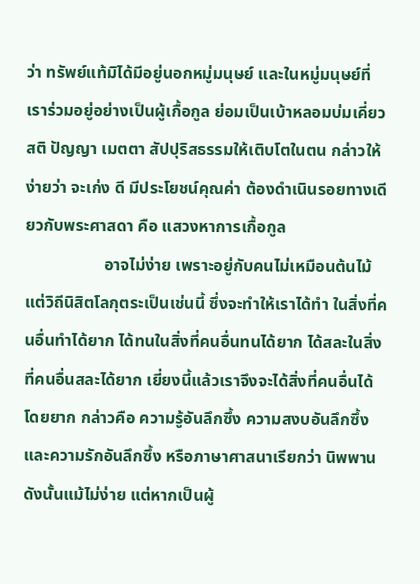ว่า ทรัพย์แท้มิได้มีอยู่นอกหมู่มนุษย์ และในหมู่มนุษย์ที่เราร่วมอยู่อย่างเป็นผู้เกื้อกูล ย่อมเป็นเบ้าหลอมบ่มเคี่ยว สติ ปัญญา เมตตา สัปปุริสธรรมให้เติบโตในตน กล่าวให้ง่ายว่า จะเก่ง ดี มีประโยชน์คุณค่า ต้องดำเนินรอยทางเดียวกับพระศาสดา คือ แสวงหาการเกื้อกูล
                   อาจไม่ง่าย เพราะอยู่กับคนไม่เหมือนต้นไม้ แต่วิถีนิสิตโลกุตระเป็นเช่นนี้ ซึ่งจะทำให้เราได้ทำ ในสิ่งที่คนอื่นทำได้ยาก ได้ทนในสิ่งที่คนอื่นทนได้ยาก ได้สละในสิ่งที่คนอื่นสละได้ยาก เยี่ยงนี้แล้วเราจึงจะได้สิ่งที่คนอื่นได้โดยยาก กล่าวคือ ความรู้อันลึกซึ้ง ความสงบอันลึกซึ้ง และความรักอันลึกซึ้ง หรือภาษาศาสนาเรียกว่า นิพพาน ดังนั้นแม้ไม่ง่าย แต่หากเป็นผู้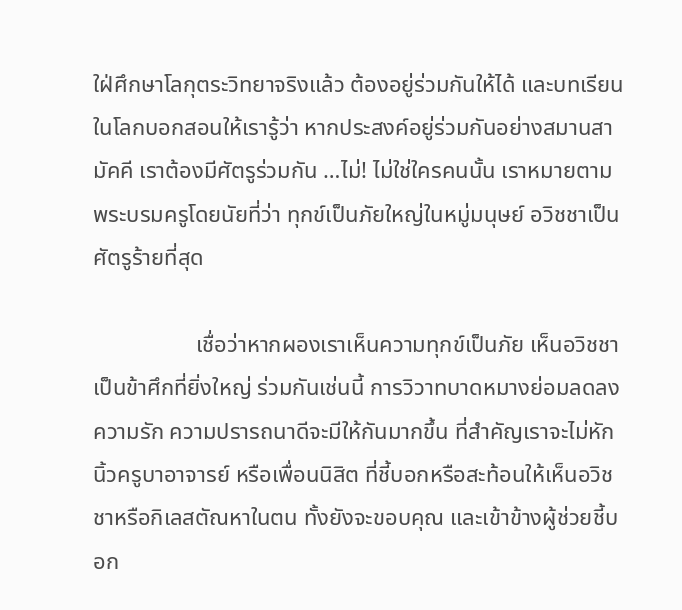ใฝ่ศึกษาโลกุตระวิทยาจริงแล้ว ต้องอยู่ร่วมกันให้ได้ และบทเรียนในโลกบอกสอนให้เรารู้ว่า หากประสงค์อยู่ร่วมกันอย่างสมานสามัคคี เราต้องมีศัตรูร่วมกัน …ไม่! ไม่ใช่ใครคนนั้น เราหมายตามพระบรมครูโดยนัยที่ว่า ทุกข์เป็นภัยใหญ่ในหมู่มนุษย์ อวิชชาเป็นศัตรูร้ายที่สุด

                  เชื่อว่าหากผองเราเห็นความทุกข์เป็นภัย เห็นอวิชชาเป็นข้าศึกที่ยิ่งใหญ่ ร่วมกันเช่นนี้ การวิวาทบาดหมางย่อมลดลง ความรัก ความปรารถนาดีจะมีให้กันมากขึ้น ที่สำคัญเราจะไม่หักนิ้วครูบาอาจารย์ หรือเพื่อนนิสิต ที่ชี้บอกหรือสะท้อนให้เห็นอวิชชาหรือกิเลสตัณหาในตน ทั้งยังจะขอบคุณ และเข้าข้างผู้ช่วยชี้บอก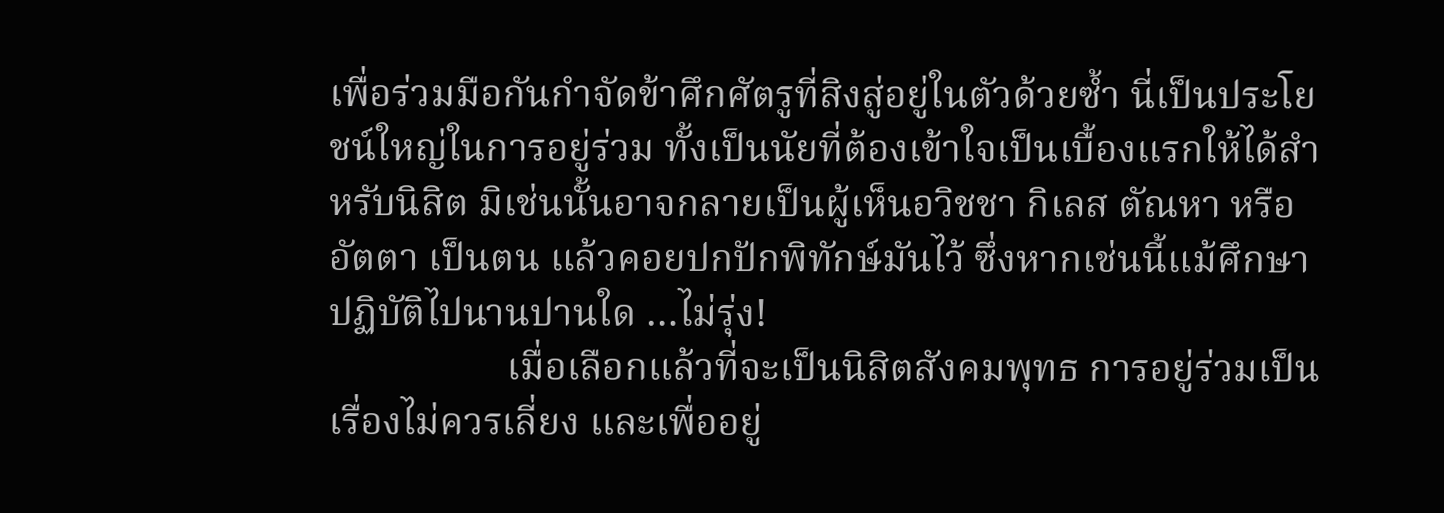เพื่อร่วมมือกันกำจัดข้าศึกศัตรูที่สิงสู่อยู่ในตัวด้วยซ้ำ นี่เป็นประโยชน์ใหญ่ในการอยู่ร่วม ทั้งเป็นนัยที่ต้องเข้าใจเป็นเบื้องแรกให้ได้สำหรับนิสิต มิเช่นนั้นอาจกลายเป็นผู้เห็นอวิชชา กิเลส ตัณหา หรืออัตตา เป็นตน แล้วคอยปกปักพิทักษ์มันไว้ ซึ่งหากเช่นนี้แม้ศึกษาปฏิบัติไปนานปานใด …ไม่รุ่ง!
                  เมื่อเลือกแล้วที่จะเป็นนิสิตสังคมพุทธ การอยู่ร่วมเป็นเรื่องไม่ควรเลี่ยง และเพื่ออยู่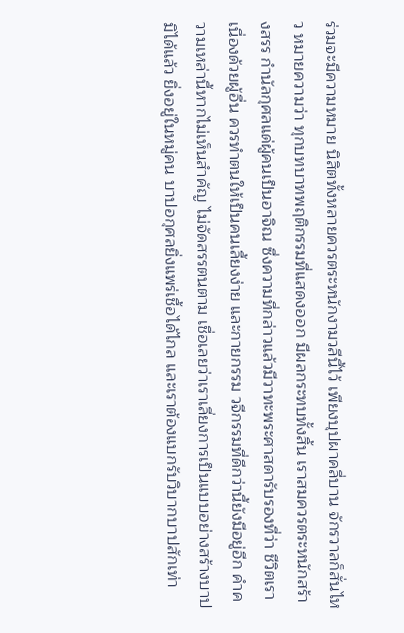ร่วมจะมีความหมาย นิสิตทั้งหลายควรตระหนักงามวลีนี้ไว้ เพียงบุปผาคลี่บาน จักรวาลก็สั่นไหว หมายความว่า ทุกบทบาทพฤติกรรมที่แสดงออก มีผลกระทบทั้งสิ้น เราสมควรตระหนักสร้างสรร กำนัลกุศลแด่ผู้คนเป็นอาจิณ ซึ่งความที่กล่าวแล้วมีวาทะพระศาสดารับรองที่ว่า ชีวิตเราเนื่องด้วยผู้อื่น ควรทำตนให้เป็นคนเลี้ยงง่าย และกายกรรม วจีกรรมที่ดีกว่านี้ยังมีอยู่อีก คำความเหล่านี้หากไม่เห็นสำคัญ ไม่จัดสรรตนตาม เชื่อเลยว่าเราเลี่ยงการเป็นแบบอย่างสร้างบาปมิได้แล้ว ยิ่งอยู่ในหมู่คน บาปอกุศลยิ่งแพร่เชื้อได้ไกล และเราต้องแบกรับวิบากบาปสักเท่า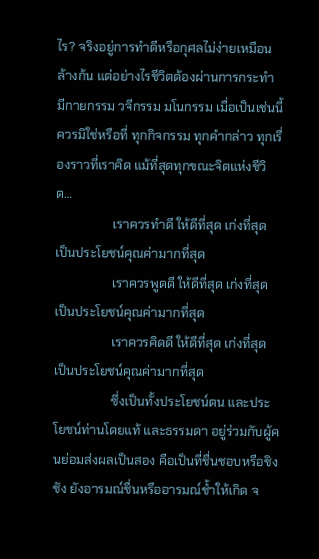ไร? จริงอยู่การทำดีหรือกุศลไม่ง่ายเหมือนล้างก้น แต่อย่างไรชีวิตต้องผ่านการกระทำ มีกายกรรม วจีกรรม มโนกรรม เมื่อเป็นเช่นนี้ควรมิใช่หรือที่ ทุกกิจกรรม ทุกคำกล่าว ทุกเรื่องราวที่เราคิด แม้ที่สุดทุกขณะจิตแห่งชีวิต…
                  เราควรทำดี ให้ดีที่สุด เก่งที่สุด เป็นประโยชน์คุณค่ามากที่สุด
                  เราควรพูดดี ให้ดีที่สุด เก่งที่สุด เป็นประโยชน์คุณค่ามากที่สุด
                  เราควรคิดดี ให้ดีที่สุด เก่งที่สุด เป็นประโยชน์คุณค่ามากที่สุด
                  ซึ่งเป็นทั้งประโยชน์ตน และประโยชน์ท่านโดยแท้ และธรรมดา อยู่ร่วมกับผู้คนย่อมส่งผลเป็นสอง คือเป็นที่ชื่นชอบหรือชิงชัง ยังอารมณ์ชื่นหรืออารมณ์ช้ำให้เกิด จ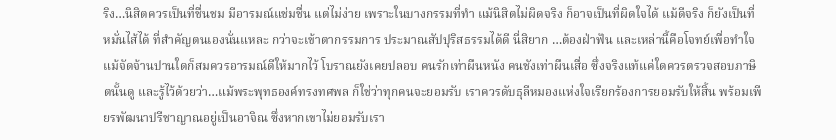ริง…นิสิตควรเป็นที่ชื่นชม มีอารมณ์แช่มชื่น แต่ไม่ง่าย เพราะในบางกรรมที่ทำ แม้นิสิตไม่ผิดจริง ก็อาจเป็นที่ผิดใจได้ แม้ดีจริง ก็ยังเป็นที่หมั่นไส้ได้ ที่สำคัญตนเองนั่นแหละ กว่าจะเข้าตากรรมการ ประมาณสัปปุริสธรรมได้ดี นี่สิยาก …ต้องฝ่าฟัน และเหล่านี้คือโจทย์เพื่อทำใจ แม้จัดจ้านปานใดก็สมควรอารมณ์ดีให้มากไว้ โบราณยังเคยปลอบ คนรักเท่าผืนหนัง คนชังเท่าผืนเสื่อ ซึ่งจริงแท้แค่ใดควรตรวจสอบภาษิตนั้นดู และรู้ไว้ด้วยว่า…แม้พระพุทธองค์ทรงทศพล ก็ใช่ว่าทุกคนจะยอมรับ เราควรดับธุลีหมองแห่งใจเรียกร้องการยอมรับให้สิ้น พร้อมเพียรพัฒนาปรีชาญาณอยู่เป็นอาจิณ ซึ่งหากเขาไม่ยอมรับเรา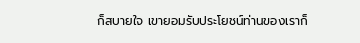ก็สบายใจ เขายอมรับประโยชน์ท่านของเราก็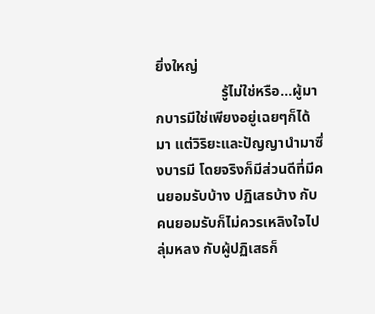ยิ่งใหญ่
                  รู้ไม่ใช่หรือ…ผู้มากบารมีใช่เพียงอยู่เฉยๆก็ได้มา แต่วิริยะและปัญญานำมาซึ่งบารมี โดยจริงก็มีส่วนดีที่มีคนยอมรับบ้าง ปฏิเสธบ้าง กับคนยอมรับก็ไม่ควรเหลิงใจไปลุ่มหลง กับผู้ปฏิเสธก็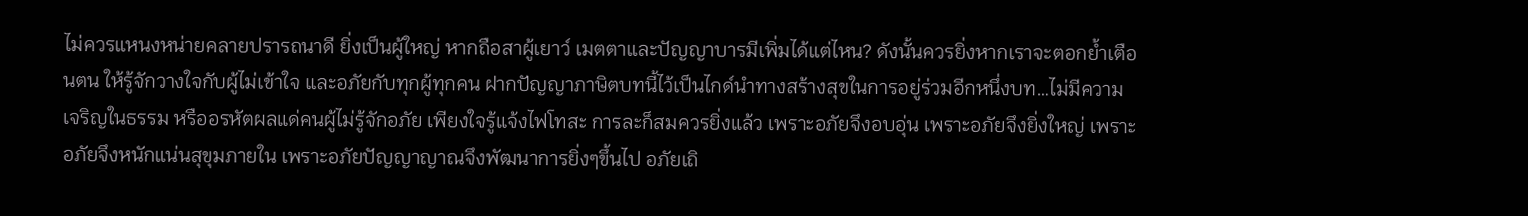ไม่ควรแหนงหน่ายคลายปรารถนาดี ยิ่งเป็นผู้ใหญ่ หากถือสาผู้เยาว์ เมตตาและปัญญาบารมีเพิ่มได้แต่ไหน? ดังนั้นควรยิ่งหากเราจะตอกย้ำเตือนตน ให้รู้จักวางใจกับผู้ไม่เข้าใจ และอภัยกับทุกผู้ทุกคน ฝากปัญญาภาษิตบทนี้ไว้เป็นไกด์นำทางสร้างสุขในการอยู่ร่วมอีกหนึ่งบท…ไม่มีความเจริญในธรรม หรืออรหัตผลแด่คนผู้ไม่รู้จักอภัย เพียงใจรู้แจ้งไฟโทสะ การละก็สมควรยิ่งแล้ว เพราะอภัยจึงอบอุ่น เพราะอภัยจึงยิ่งใหญ่ เพราะอภัยจึงหนักแน่นสุขุมภายใน เพราะอภัยปัญญาญาณจึงพัฒนาการยิ่งๆขึ้นไป อภัยเถิ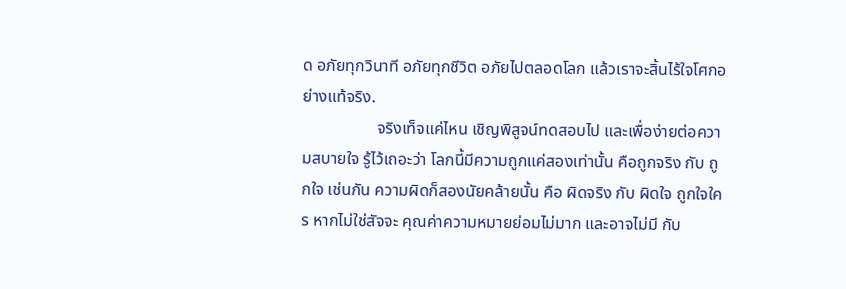ด อภัยทุกวินาที อภัยทุกชีวิต อภัยไปตลอดโลก แล้วเราจะสิ้นไร้ใจโศกอย่างแท้จริง.
                  จริงเท็จแค่ไหน เชิญพิสูจน์ทดสอบไป และเพื่อง่ายต่อความสบายใจ รู้ไว้เถอะว่า โลกนี้มีความถูกแค่สองเท่านั้น คือถูกจริง กับ ถูกใจ เช่นกัน ความผิดก็สองนัยคล้ายนั้น คือ ผิดจริง กับ ผิดใจ ถูกใจใคร หากไม่ใช่สัจจะ คุณค่าความหมายย่อมไม่มาก และอาจไม่มี กับ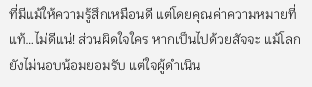ที่มีแม้ให้ความรู้สึกเหมือนดี แต่โดยคุณค่าความหมายที่แท้…ไม่ดีแน่! ส่วนผิดใจใคร หากเป็นไปด้วยสัจจะ แม้โลกยังไม่นอบน้อมยอมรับ แต่ใจผู้ดำเนิน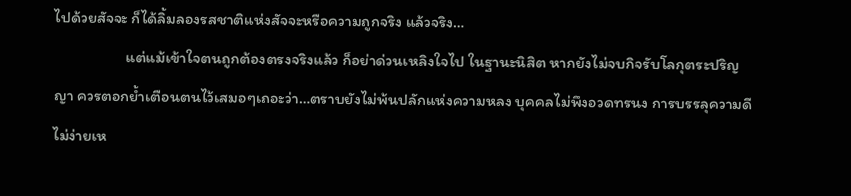ไปด้วยสัจจะ ก็ได้ลิ้มลองรสชาติแห่งสัจจะหรือความถูกจริง แล้วจริง…
                  แต่แม้เข้าใจตนถูกต้องตรงจริงแล้ว ก็อย่าด่วนเหลิงใจไป ในฐานะนิสิต หากยังไม่จบกิจรับโลกุตระปริญญา ควรตอกย้ำเตือนตนไว้เสมอๆเถอะว่า…ตราบยังไม่พ้นปลักแห่งความหลง บุคคลไม่พึงอวดทรนง การบรรลุความดีไม่ง่ายเห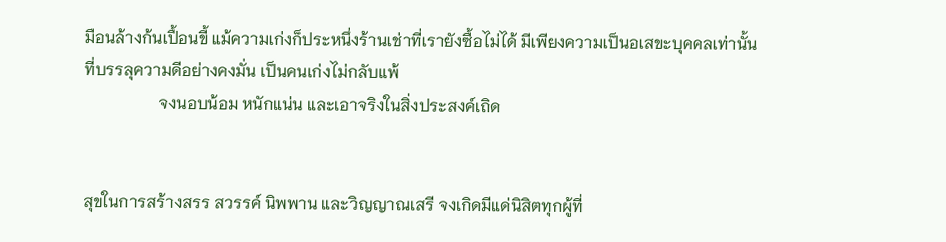มือนล้างก้นเปื้อนขี้ แม้ความเก่งก็ประหนึ่งร้านเช่าที่เรายังซื้อไม่ได้ มีเพียงความเป็นอเสขะบุคคลเท่านั้น ที่บรรลุความดีอย่างคงมั่น เป็นคนเก่งไม่กลับแพ้
                  จงนอบน้อม หนักแน่น และเอาจริงในสิ่งประสงค์เถิด


สุขในการสร้างสรร สวรรค์ นิพพาน และวิญญาณเสรี จงเกิดมีแด่นิสิตทุกผู้ที่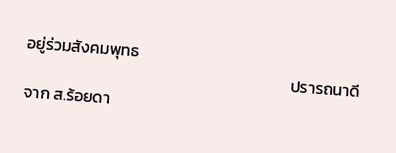อยู่ร่วมสังคมพุทธ
                                                                        ปรารถนาดีจาก ส.ร้อยดา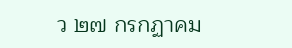ว ๒๗ กรกฏาคม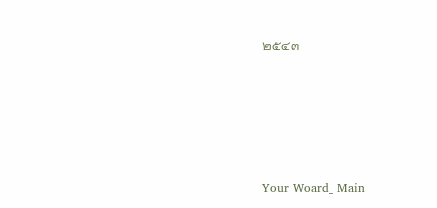๒๕๔๓






Your Woard_ Main